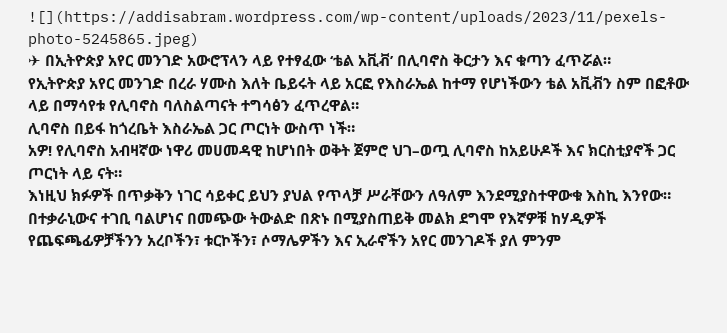![](https://addisabram.wordpress.com/wp-content/uploads/2023/11/pexels-photo-5245865.jpeg)
✈ በኢትዮጵያ አየር መንገድ አውሮፕላን ላይ የተፃፈው ‘ቴል አቪቭ’ በሊባኖስ ቅርታን እና ቁጣን ፈጥሯል።
የኢትዮጵያ አየር መንገድ በረራ ሃሙስ እለት ቤይሩት ላይ አርፎ የእስራኤል ከተማ የሆነችውን ቴል አቪቭን ስም በፎቶው ላይ በማሳየቱ የሊባኖስ ባለስልጣናት ተግሳፅን ፈጥረዋል።
ሊባኖስ በይፋ ከጎረቤት እስራኤል ጋር ጦርነት ውስጥ ነች።
አዎ! የሊባኖስ አብዛኛው ነዋሪ መሀመዳዊ ከሆነበት ወቅት ጀምሮ ህገ–ወጧ ሊባኖስ ከአይሁዶች እና ክርስቲያኖች ጋር ጦርነት ላይ ናት።
እነዚህ ክፉዎች በጥቃቅን ነገር ሳይቀር ይህን ያህል የጥላቻ ሥራቸውን ለዓለም እንደሚያስተዋውቁ እስኪ እንየው። በተቃራኒውና ተገቢ ባልሆነና በመጭው ትውልድ በጽኑ በሚያስጠይቅ መልክ ደግሞ የእኛዎቹ ከሃዲዎች የጨፍጫፊዎቻችንን አረቦችን፣ ቱርኮችን፣ ሶማሌዎችን እና ኢራኖችን አየር መንገዶች ያለ ምንም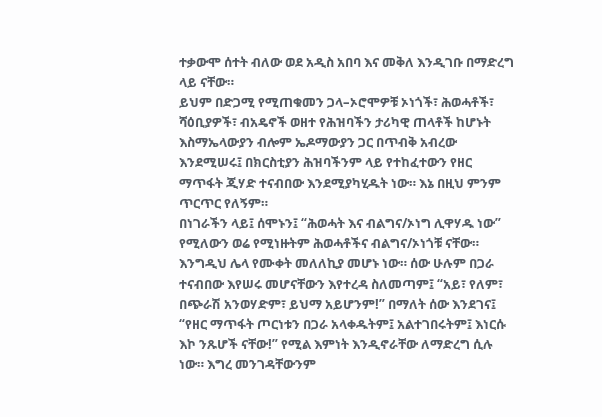ተቃውሞ ሰተት ብለው ወደ አዲስ አበባ እና መቅለ እንዲገቡ በማድረግ ላይ ናቸው።
ይህም በድጋሚ የሚጠቁመን ጋላ–ኦሮሞዎቹ ኦነጎች፣ ሕወሓቶች፣ ሻዕቢያዎች፣ ብአዴኖች ወዘተ የሕዝባችን ታሪካዊ ጠላቶች ከሆኑት እስማኤላውያን ብሎም ኤዶማውያን ጋር በጥብቅ አብረው እንደሚሠሩ፤ በክርስቲያን ሕዝባችንም ላይ የተከፈተውን የዘር ማጥፋት ጂሃድ ተናብበው እንደሚያካሂዱት ነው። እኔ በዚህ ምንም ጥርጥር የለኝም።
በነገራችን ላይ፤ ሰሞኑን፤ “ሕወሓት እና ብልግና/ኦነግ ሊዋሃዱ ነው” የሚለውን ወሬ የሚነዙትም ሕወሓቶችና ብልግና/ኦነጎቹ ናቸው። እንግዲህ ሌላ የሙቀት መለለኪያ መሆኑ ነው። ሰው ሁሉም በጋራ ተናብበው እየሠሩ መሆናቸውን እየተረዳ ስለመጣም፤ “አይ፣ የለም፣ በጭራሽ አንወሃድም፣ ይህማ አይሆንም!” በማለት ሰው እንደገና፤ “የዘር ማጥፋት ጦርነቱን በጋራ አላቀዱትም፤ አልተገበሩትም፤ እነርሱ እኮ ንጹሆች ናቸው!” የሚል እምነት እንዲኖራቸው ለማድረግ ሲሉ ነው። እግረ መንገዳቸውንም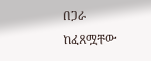በጋራ ከፈጸሟቸው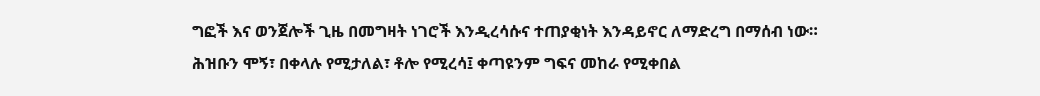ግፎች እና ወንጀሎች ጊዜ በመግዛት ነገሮች እንዲረሳሱና ተጠያቂነት እንዳይኖር ለማድረግ በማሰብ ነው። ሕዝቡን ሞኝ፣ በቀላሉ የሚታለል፣ ቶሎ የሚረሳ፤ ቀጣዩንም ግፍና መከራ የሚቀበል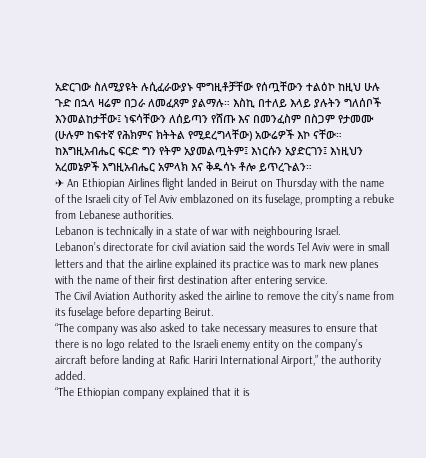አድርገው ስለሚያዩት ሉሲፈራውያኑ ሞግዚቶቻቸው የሰጧቸውን ተልዕኮ ከዚህ ሁሉ ጉድ በኋላ ዛሬም በጋራ ለመፈጸም ያልማሉ። እስኪ በተለይ እላይ ያሉትን ግለሰቦች እንመልከታቸው፤ ነፍሳቸውን ለሰይጣን የሸጡ እና በመንፈስም በስጋም የታመሙ (ሁሉም ከፍተኛ የሕክምና ክትትል የሚደረግላቸው) አውሬዎች እኮ ናቸው።
ከእግዚአብሔር ፍርድ ግን የትም አያመልጧትም፤ እነርሱን አያድርገን፤ እነዚህን አረመኔዎች እግዚአብሔር አምላክ እና ቅዱሳኑ ቶሎ ይጥረጉልን።
✈ An Ethiopian Airlines flight landed in Beirut on Thursday with the name of the Israeli city of Tel Aviv emblazoned on its fuselage, prompting a rebuke from Lebanese authorities.
Lebanon is technically in a state of war with neighbouring Israel.
Lebanon’s directorate for civil aviation said the words Tel Aviv were in small letters and that the airline explained its practice was to mark new planes with the name of their first destination after entering service.
The Civil Aviation Authority asked the airline to remove the city’s name from its fuselage before departing Beirut.
“The company was also asked to take necessary measures to ensure that there is no logo related to the Israeli enemy entity on the company’s aircraft before landing at Rafic Hariri International Airport,” the authority added.
“The Ethiopian company explained that it is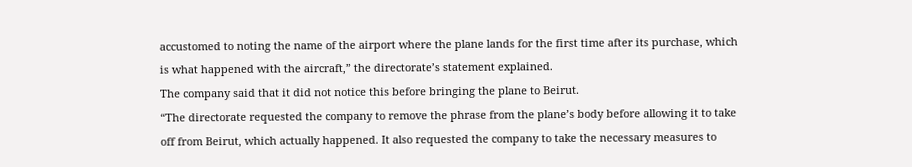accustomed to noting the name of the airport where the plane lands for the first time after its purchase, which is what happened with the aircraft,” the directorate’s statement explained.
The company said that it did not notice this before bringing the plane to Beirut.
“The directorate requested the company to remove the phrase from the plane’s body before allowing it to take off from Beirut, which actually happened. It also requested the company to take the necessary measures to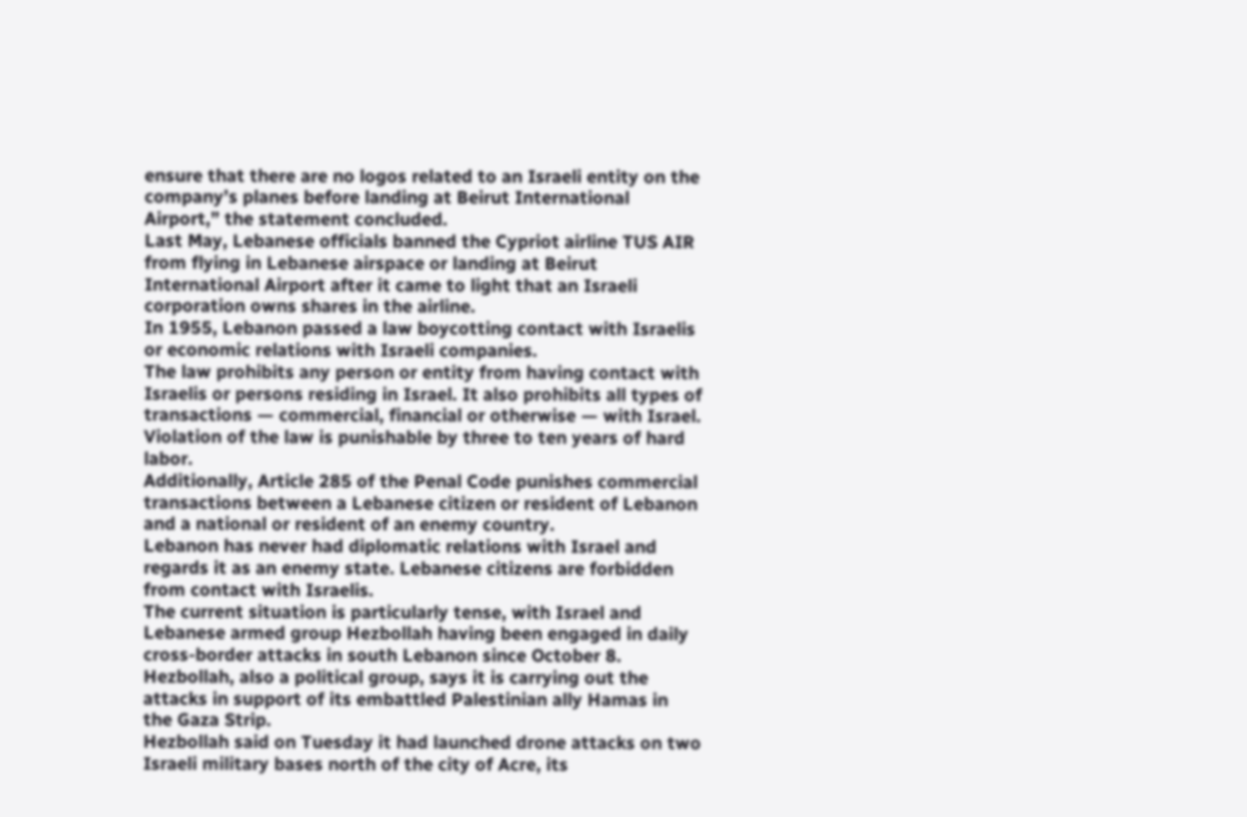ensure that there are no logos related to an Israeli entity on the company’s planes before landing at Beirut International Airport,” the statement concluded.
Last May, Lebanese officials banned the Cypriot airline TUS AIR from flying in Lebanese airspace or landing at Beirut International Airport after it came to light that an Israeli corporation owns shares in the airline.
In 1955, Lebanon passed a law boycotting contact with Israelis or economic relations with Israeli companies.
The law prohibits any person or entity from having contact with Israelis or persons residing in Israel. It also prohibits all types of transactions — commercial, financial or otherwise — with Israel. Violation of the law is punishable by three to ten years of hard labor.
Additionally, Article 285 of the Penal Code punishes commercial transactions between a Lebanese citizen or resident of Lebanon and a national or resident of an enemy country.
Lebanon has never had diplomatic relations with Israel and regards it as an enemy state. Lebanese citizens are forbidden from contact with Israelis.
The current situation is particularly tense, with Israel and Lebanese armed group Hezbollah having been engaged in daily cross-border attacks in south Lebanon since October 8.
Hezbollah, also a political group, says it is carrying out the attacks in support of its embattled Palestinian ally Hamas in the Gaza Strip.
Hezbollah said on Tuesday it had launched drone attacks on two Israeli military bases north of the city of Acre, its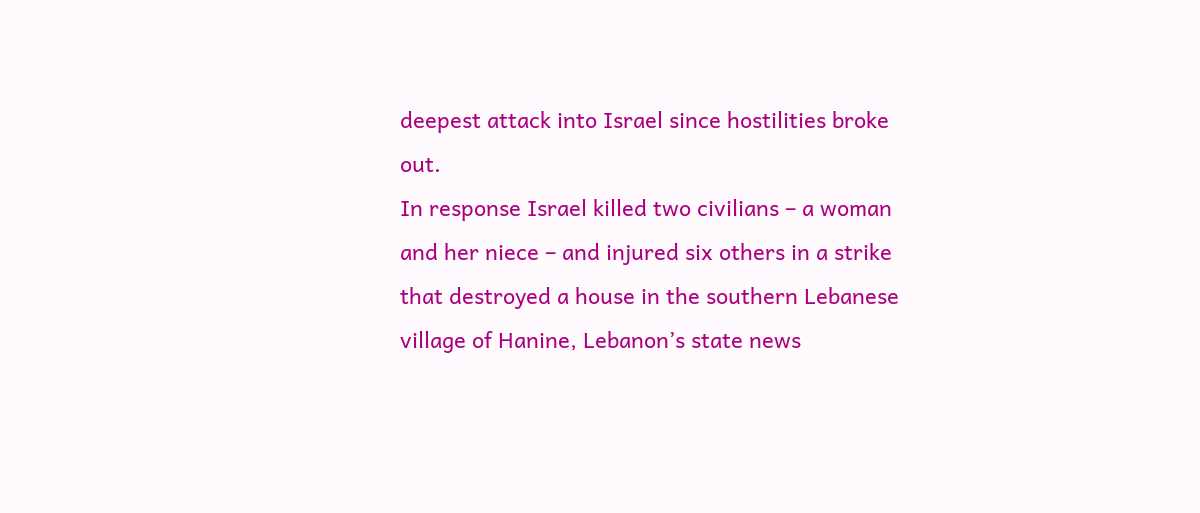deepest attack into Israel since hostilities broke out.
In response Israel killed two civilians – a woman and her niece – and injured six others in a strike that destroyed a house in the southern Lebanese village of Hanine, Lebanon’s state news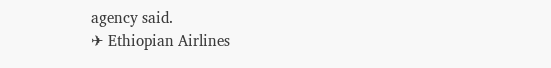agency said.
✈ Ethiopian Airlines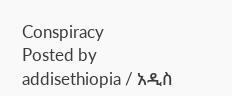Conspiracy
Posted by addisethiopia / አዲስ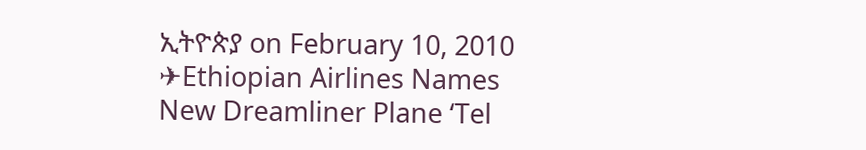ኢትዮጵያ on February 10, 2010
✈Ethiopian Airlines Names New Dreamliner Plane ‘Tel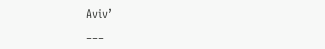Aviv’
___